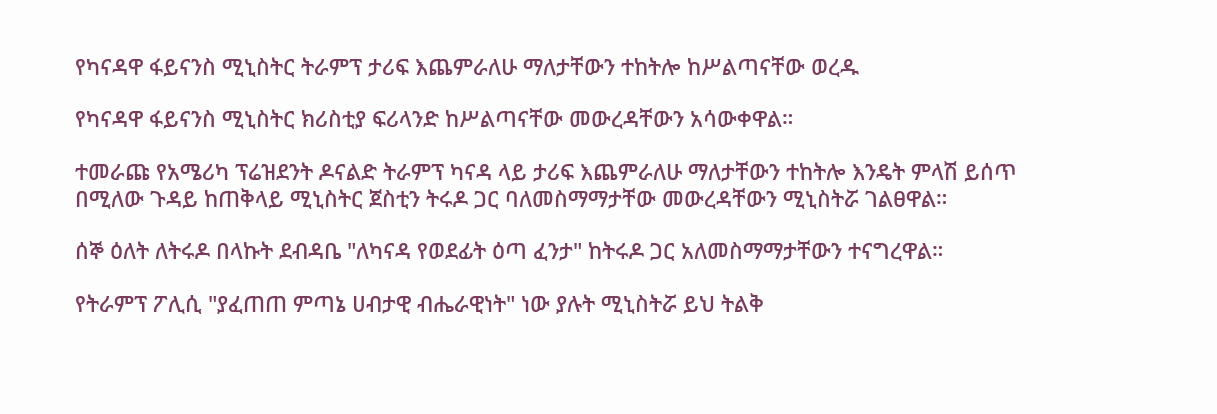የካናዳዋ ፋይናንስ ሚኒስትር ትራምፕ ታሪፍ እጨምራለሁ ማለታቸውን ተከትሎ ከሥልጣናቸው ወረዱ

የካናዳዋ ፋይናንስ ሚኒስትር ክሪስቲያ ፍሪላንድ ከሥልጣናቸው መውረዳቸውን አሳውቀዋል።

ተመራጩ የአሜሪካ ፕሬዝደንት ዶናልድ ትራምፕ ካናዳ ላይ ታሪፍ እጨምራለሁ ማለታቸውን ተከትሎ እንዴት ምላሽ ይሰጥ በሚለው ጉዳይ ከጠቅላይ ሚኒስትር ጀስቲን ትሩዶ ጋር ባለመስማማታቸው መውረዳቸውን ሚኒስትሯ ገልፀዋል።

ሰኞ ዕለት ለትሩዶ በላኩት ደብዳቤ "ለካናዳ የወደፊት ዕጣ ፈንታ" ከትሩዶ ጋር አለመስማማታቸውን ተናግረዋል።

የትራምፕ ፖሊሲ "ያፈጠጠ ምጣኔ ሀብታዊ ብሔራዊነት" ነው ያሉት ሚኒስትሯ ይህ ትልቅ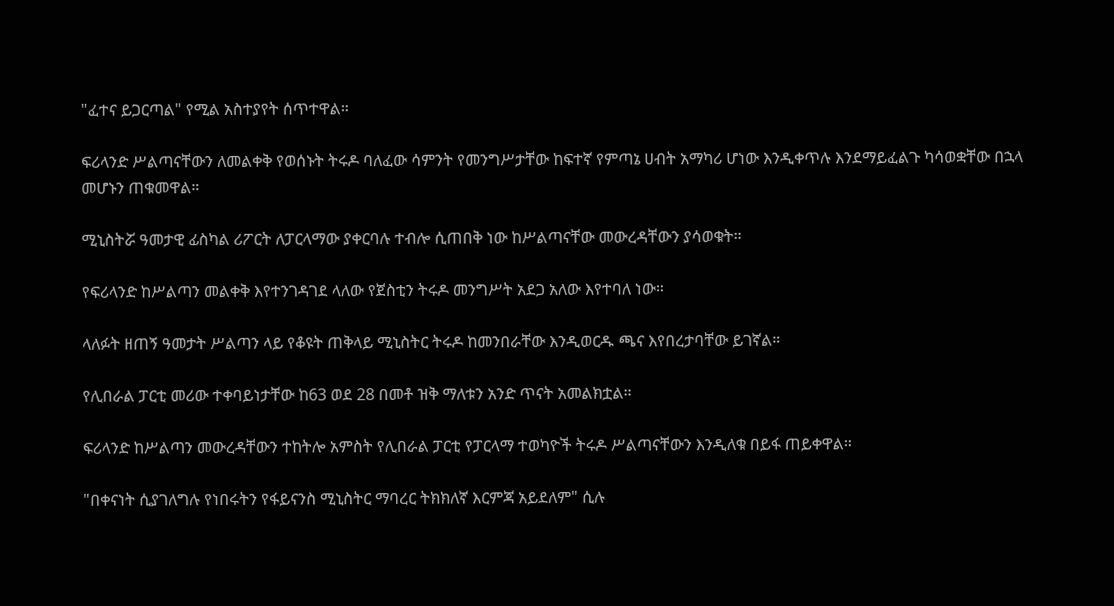"ፈተና ይጋርጣል" የሚል አስተያየት ሰጥተዋል።

ፍሪላንድ ሥልጣናቸውን ለመልቀቅ የወሰኑት ትሩዶ ባለፈው ሳምንት የመንግሥታቸው ከፍተኛ የምጣኔ ሀብት አማካሪ ሆነው እንዲቀጥሉ እንደማይፈልጉ ካሳወቋቸው በኋላ መሆኑን ጠቁመዋል።

ሚኒስትሯ ዓመታዊ ፊስካል ሪፖርት ለፓርላማው ያቀርባሉ ተብሎ ሲጠበቅ ነው ከሥልጣናቸው መውረዳቸውን ያሳወቁት።

የፍሪላንድ ከሥልጣን መልቀቅ እየተንገዳገደ ላለው የጀስቲን ትሩዶ መንግሥት አደጋ አለው እየተባለ ነው።

ላለፉት ዘጠኝ ዓመታት ሥልጣን ላይ የቆዩት ጠቅላይ ሚኒስትር ትሩዶ ከመንበራቸው እንዲወርዱ ጫና እየበረታባቸው ይገኛል።

የሊበራል ፓርቲ መሪው ተቀባይነታቸው ከ63 ወደ 28 በመቶ ዝቅ ማለቱን አንድ ጥናት አመልክቷል።

ፍሪላንድ ከሥልጣን መውረዳቸውን ተከትሎ አምስት የሊበራል ፓርቲ የፓርላማ ተወካዮች ትሩዶ ሥልጣናቸውን እንዲለቁ በይፋ ጠይቀዋል።

"በቀናነት ሲያገለግሉ የነበሩትን የፋይናንስ ሚኒስትር ማባረር ትክክለኛ እርምጃ አይደለም" ሲሉ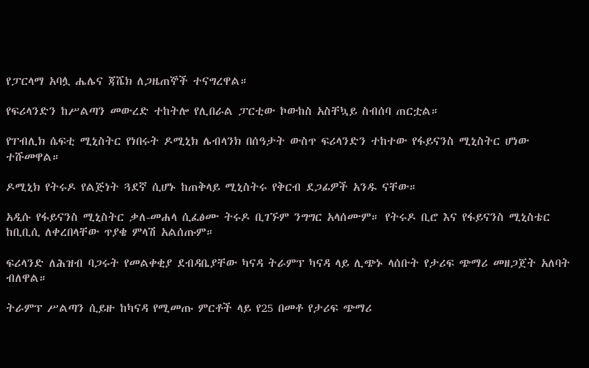የፓርላማ አባሏ ሔሌና ጃሼክ ለጋዜጠኞች ተናግረዋል።

የፍሪላንድን ከሥልጣን መውረድ ተከትሎ የሊበራል ፓርቲው ኮውከስ አስቸኳይ ስብሰባ ጠርቷል።

የፐብሊክ ሴፍቲ ሚኒስትር የነበሩት ዶሚኒክ ሌብላንክ በሰዓታት ውስጥ ፍሪላንድን ተከተው የፋይናንስ ሚኒስትር ሆነው ተሹመዋል።

ዶሚኒክ የትሩዶ የልጅነት ጓደኛ ሲሆኑ ከጠቅላይ ሚኒስትሩ የቅርብ ደጋፊዎች አንዱ ናቸው።

አዲሱ የፋይናንስ ሚኒስትር ቃለ-መሐላ ሲፈፅሙ ትሩዶ ቢገኙም ንግግር አላሰሙም። የትሩዶ ቢሮ እና የፋይናንስ ሚኒስቴር ከቢቢሲ ለቀረበላቸው ጥያቄ ምላሽ አልሰጡም።

ፍሪላንድ ለሕዝብ ባጋሩት የመልቀቂያ ደብዳቤያቸው ካናዳ ትራምፕ ካናዳ ላይ ሊጭኑ ላሰቡት የታሪፍ ጭማሪ መዘጋጀት አለባት ብለዋል።

ትራምፕ ሥልጣን ሲይዙ ከካናዳ የሚመጡ ምርቶች ላይ የ25 በመቶ የታሪፍ ጭማሪ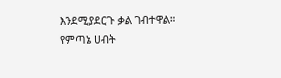እንደሚያደርጉ ቃል ገብተዋል። የምጣኔ ሀብት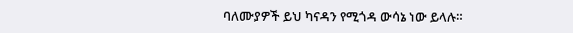ባለሙያዎች ይህ ካናዳን የሚጎዳ ውሳኔ ነው ይላሉ።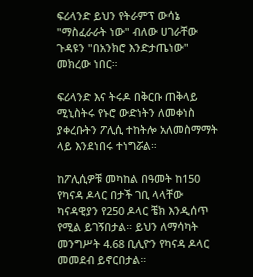ፍሪላንድ ይህን የትራምፕ ውሳኔ "ማስፈራራት ነው" ብለው ሀገራቸው ጉዳዩን "በአንክሮ እንድታጤነው" መክረው ነበር።

ፍሪላንድ እና ትሩዶ በቅርቡ ጠቅላይ ሚኒስትሩ የኑሮ ውድነትን ለመቀነስ ያቀረቡትን ፖሊሲ ተከትሎ አለመስማማት ላይ እንደነበሩ ተነግሯል።

ከፖሊሲዎቹ መካከል በዓመት ከ150 የካናዳ ዶላር በታች ገቢ ላላቸው ካናዳዊያን የ250 ዶላር ቼክ እንዲሰጥ የሚል ይገኝበታል። ይህን ለማሳካት መንግሥት 4.68 ቢሊዮን የካናዳ ዶላር መመደብ ይኖርበታል።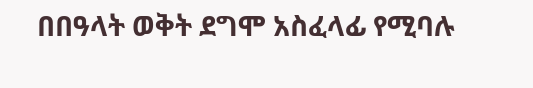በበዓላት ወቅት ደግሞ አስፈላፊ የሚባሉ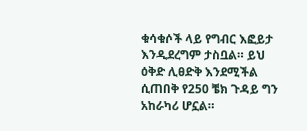ቁሳቁሶች ላይ የግብር እፎይታ እንዲደረግም ታስቧል። ይህ ዕቅድ ሊፀድቅ እንደሚችል ሲጠበቅ የ250 ቼክ ጉዳይ ግን አከራካሪ ሆኗል።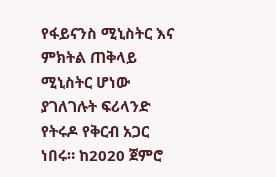የፋይናንስ ሚኒስትር እና ምክትል ጠቅላይ ሚኒስትር ሆነው ያገለገሉት ፍሪላንድ የትሩዶ የቅርብ አጋር ነበሩ። ከ2020 ጀምሮ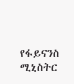የፋይናንስ ሚኒስትር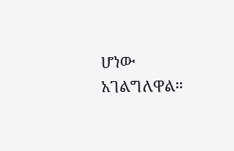ሆነው አገልግለዋል።